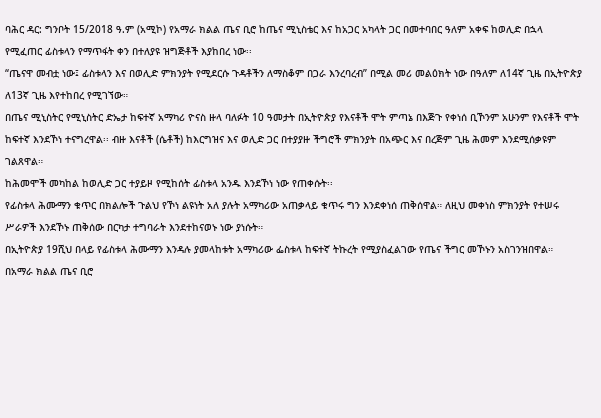ባሕር ዳር: ግንቦት 15/2018 ዓ.ም (አሚኮ) የአማራ ክልል ጤና ቢሮ ከጤና ሚኒስቴር እና ከአጋር አካላት ጋር በመተባበር ዓለም አቀፍ ከወሊድ በኋላ የሚፈጠር ፊስቱላን የማጥፋት ቀን በተለያዩ ዝግጅቶች እያከበረ ነው፡፡
“ጤናዋ መብቷ ነው፤ ፊስቱላን እና በወሊድ ምክንያት የሚደርሱ ጉዳቶችን ለማስቆም በጋራ እንረባረብ” በሚል መሪ መልዕክት ነው በዓለም ለ14ኛ ጊዜ በኢትዮጵያ ለ13ኛ ጊዜ እየተከበረ የሚገኘው።
በጤና ሚኒስትር የሚኒስትር ድኤታ ከፍተኛ አማካሪ ዮናስ ዙላ ባለፉት 10 ዓመታት በኢትዮጵያ የእናቶች ሞት ምጣኔ በእጅጉ የቀነሰ ቢኾንም አሁንም የእናቶች ሞት ከፍተኛ እንደኾነ ተናግረዋል፡፡ ብዙ እናቶች (ሴቶች) ከእርግዝና እና ወሊድ ጋር በተያያዙ ችግሮች ምክንያት በአጭር እና በረጅም ጊዜ ሕመም እንደሚሰቃዩም ገልጸዋል።
ከሕመሞች መካከል ከወሊድ ጋር ተያይዞ የሚከሰት ፊስቱላ አንዱ እንደኾነ ነው የጠቀሱት፡፡
የፊስቱላ ሕሙማን ቁጥር በክልሎች ጉልህ የኾነ ልዩነት አለ ያሉት አማካሪው አጠቃላይ ቁጥሩ ግን እንደቀነሰ ጠቅሰዋል። ለዚህ መቀነስ ምክንያት የተሠሩ ሥራዎች እንደኾኑ ጠቅሰው በርካታ ተግባራት እንደተከናወኑ ነው ያነሱት።
በኢትዮጵያ 19ሺህ በላይ የፊስቱላ ሕሙማን እንዳሉ ያመላከቱት አማካሪው ፌስቱላ ከፍተኛ ትኩረት የሚያስፈልገው የጤና ችግር መኾኑን አስገንዝበዋል።
በአማራ ክልል ጤና ቢሮ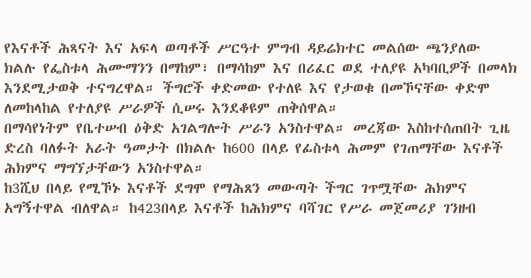የእናቶች ሕጻናት እና አፍላ ወጣቶች ሥርዓተ ምግብ ዳይሬክተር መልሰው ጫንያለው ክልሉ የፌስቱላ ሕሙማንን በማከም፣ በማሳከም እና በሪፈር ወደ ተለያዩ አካባቢዎች በመላክ እንደሚታወቅ ተናግረዋል። ችግሮች ቀድመው የተለዩ እና የታወቁ በመኾናቸው ቀድሞ ለመከላከል የተለያዩ ሥራዎች ሲሠሩ እንደቆዩም ጠቅሰዋል።
በማሳየነትም የቤተሠብ ዕቅድ አገልግሎት ሥራን አንስተዋል። መረጃው እስከተሰጠበት ጊዜ ድረስ ባለፉት አራት ዓመታት በክልሉ ከ600 በላይ የፊስቱላ ሕመም የገጠማቸው እናቶች ሕክምና ማግኘታቸውን አንስተዋል።
ከ3ሺህ በላይ የሚኾኑ እናቶች ደግሞ የማሕጸን መውጣት ችግር ገጥሟቸው ሕክምና አግኝተዋል ብለዋል። ከ423በላይ እናቶች ከሕክምና ባሻገር የሥራ መጀመሪያ ገንዘብ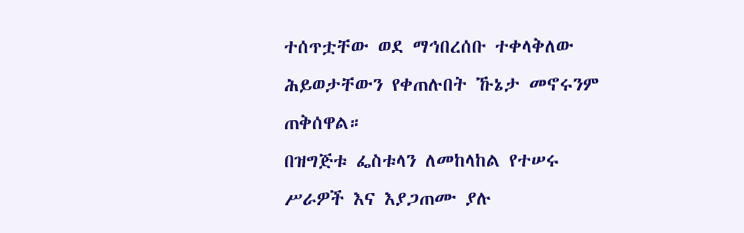ተሰጥቷቸው ወደ ማኅበረሰቡ ተቀላቅለው ሕይወታቸውን የቀጠሉበት ኹኔታ መኖሩንም ጠቅሰዋል።
በዝግጅቱ ፌስቱላን ለመከላከል የተሠሩ ሥራዎች እና እያጋጠሙ ያሉ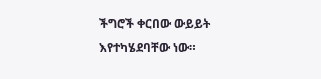ችግሮች ቀርበው ውይይት እየተካሄደባቸው ነው።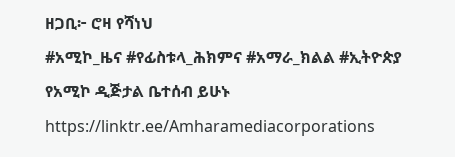ዘጋቢ፦ ሮዛ የሻነህ
#አሚኮ_ዜና #የፊስቱላ_ሕክምና #አማራ_ክልል #ኢትዮጵያ
የአሚኮ ዲጅታል ቤተሰብ ይሁኑ
https://linktr.ee/Amharamediacorporations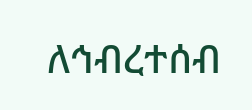ለኅብረተሰብ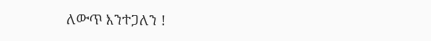ለውጥ እንተጋለን !